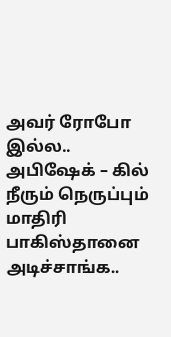அவர் ரோபோ இல்ல.. அபிஷேக் – கில் நீரும் நெருப்பும் மாதிரி பாகிஸ்தானை அடிச்சாங்க..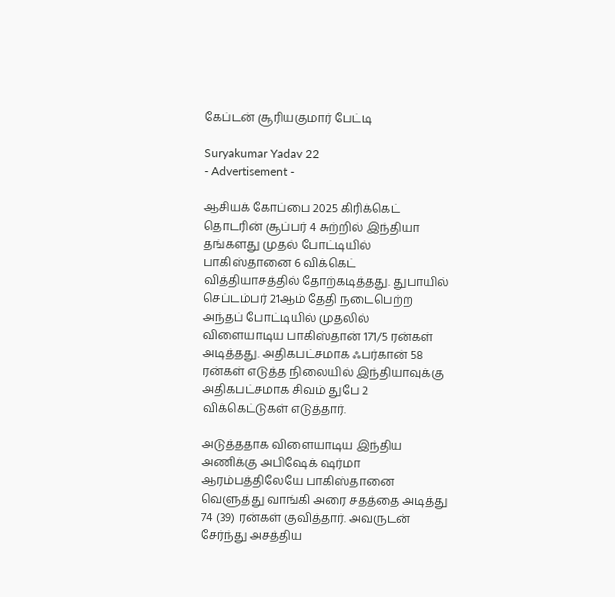கேப்டன் சூரியகுமார் பேட்டி

Suryakumar Yadav 22
- Advertisement -

ஆசியக் கோப்பை 2025 கிரிக்கெட் தொடரின் சூப்பர் 4 சுற்றில் இந்தியா தங்களது முதல் போட்டியில் பாகிஸ்தானை 6 விக்கெட் வித்தியாசத்தில் தோற்கடித்தது. துபாயில் செப்டம்பர் 21ஆம் தேதி நடைபெற்ற அந்தப் போட்டியில் முதலில் விளையாடிய பாகிஸ்தான் 171/5 ரன்கள் அடித்தது. அதிகபட்சமாக ஃபர்கான் 58 ரன்கள் எடுத்த நிலையில் இந்தியாவுக்கு அதிகபட்சமாக சிவம் துபே 2 விக்கெட்டுகள் எடுத்தார்.

அடுத்ததாக விளையாடிய இந்திய அணிக்கு அபிஷேக் ஷர்மா ஆரம்பத்திலேயே பாகிஸ்தானை வெளுத்து வாங்கி அரை சதத்தை அடித்து 74 (39) ரன்கள் குவித்தார். அவருடன் சேர்ந்து அசத்திய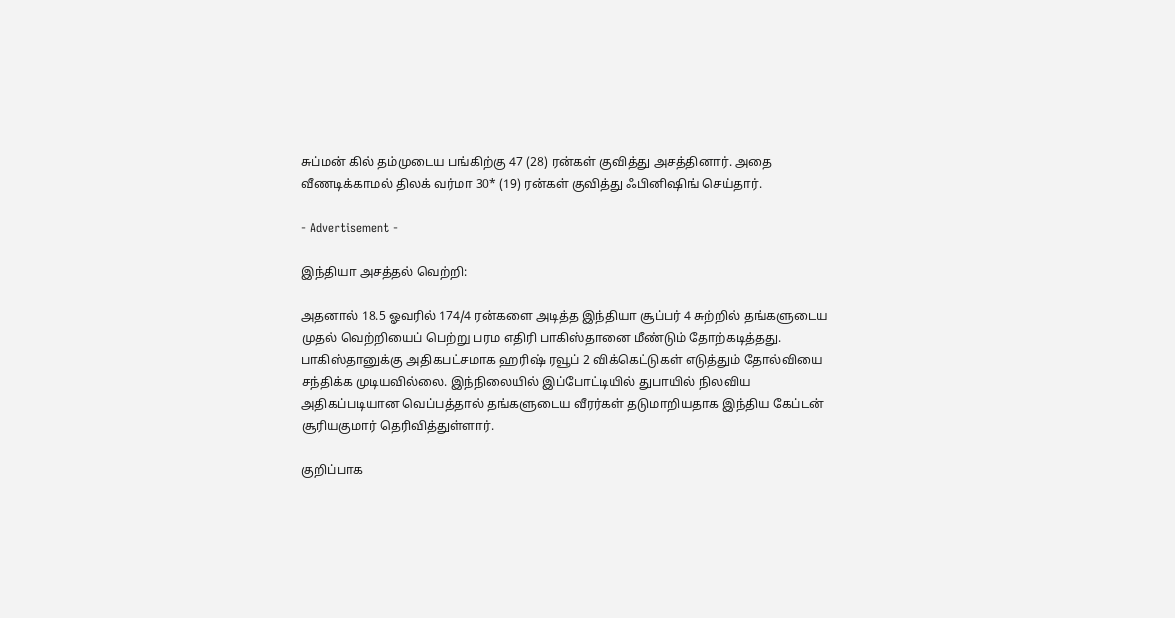சுப்மன் கில் தம்முடைய பங்கிற்கு 47 (28) ரன்கள் குவித்து அசத்தினார். அதை வீணடிக்காமல் திலக் வர்மா 30* (19) ரன்கள் குவித்து ஃபினிஷிங் செய்தார்.

- Advertisement -

இந்தியா அசத்தல் வெற்றி:

அதனால் 18.5 ஓவரில் 174/4 ரன்களை அடித்த இந்தியா சூப்பர் 4 சுற்றில் தங்களுடைய முதல் வெற்றியைப் பெற்று பரம எதிரி பாகிஸ்தானை மீண்டும் தோற்கடித்தது. பாகிஸ்தானுக்கு அதிகபட்சமாக ஹரிஷ் ரவூப் 2 விக்கெட்டுகள் எடுத்தும் தோல்வியை சந்திக்க முடியவில்லை. இந்நிலையில் இப்போட்டியில் துபாயில் நிலவிய அதிகப்படியான வெப்பத்தால் தங்களுடைய வீரர்கள் தடுமாறியதாக இந்திய கேப்டன் சூரியகுமார் தெரிவித்துள்ளார்.

குறிப்பாக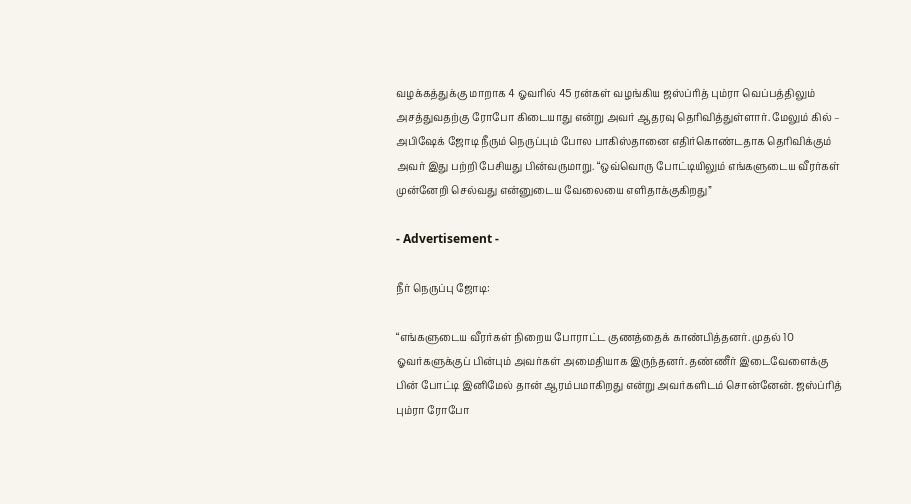வழக்கத்துக்கு மாறாக 4 ஓவரில் 45 ரன்கள் வழங்கிய ஜஸ்ப்ரித் பும்ரா வெப்பத்திலும் அசத்துவதற்கு ரோபோ கிடையாது என்று அவர் ஆதரவு தெரிவித்துள்ளார். மேலும் கில் – அபிஷேக் ஜோடி நீரும் நெருப்பும் போல பாகிஸ்தானை எதிர்கொண்டதாக தெரிவிக்கும் அவர் இது பற்றி பேசியது பின்வருமாறு. “ஒவ்வொரு போட்டியிலும் எங்களுடைய வீரர்கள் முன்னேறி செல்வது என்னுடைய வேலையை எளிதாக்குகிறது”

- Advertisement -

நீர் நெருப்பு ஜோடி:

“எங்களுடைய வீரர்கள் நிறைய போராட்ட குணத்தைக் காண்பித்தனர். முதல் 10 ஓவர்களுக்குப் பின்பும் அவர்கள் அமைதியாக இருந்தனர். தண்ணீர் இடைவேளைக்கு பின் போட்டி இனிமேல் தான் ஆரம்பமாகிறது என்று அவர்களிடம் சொன்னேன். ஜஸ்ப்ரித் பும்ரா ரோபோ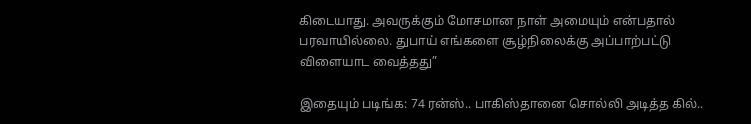கிடையாது. அவருக்கும் மோசமான நாள் அமையும் என்பதால் பரவாயில்லை. துபாய் எங்களை சூழ்நிலைக்கு அப்பாற்பட்டு விளையாட வைத்தது”

இதையும் படிங்க: 74 ரன்ஸ்.. பாகிஸ்தானை சொல்லி அடித்த கில்..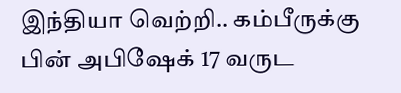இந்தியா வெற்றி.. கம்பீருக்கு பின் அபிஷேக் 17 வருட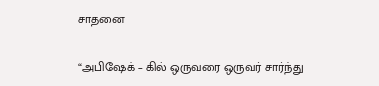சாதனை

“அபிஷேக் – கில் ஒருவரை ஒருவர் சார்ந்து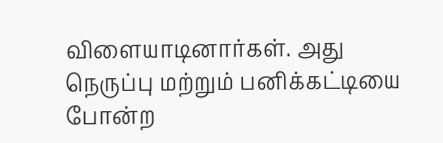விளையாடினார்கள். அது நெருப்பு மற்றும் பனிக்கட்டியை போன்ற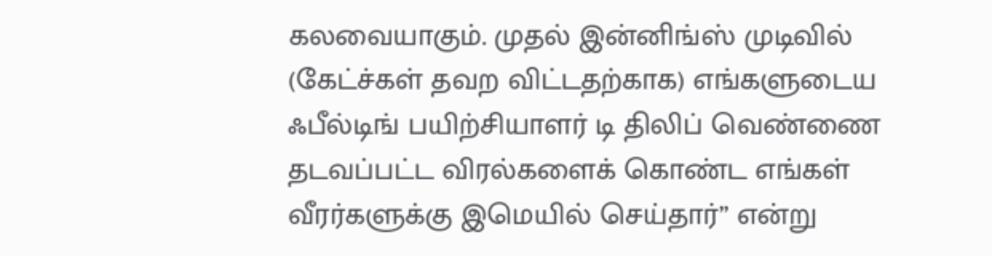கலவையாகும். முதல் இன்னிங்ஸ் முடிவில் (கேட்ச்கள் தவற விட்டதற்காக) எங்களுடைய ஃபீல்டிங் பயிற்சியாளர் டி திலிப் வெண்ணை தடவப்பட்ட விரல்களைக் கொண்ட எங்கள் வீரர்களுக்கு இமெயில் செய்தார்” என்று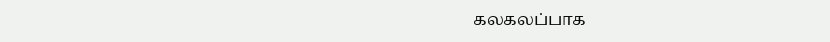கலகலப்பாக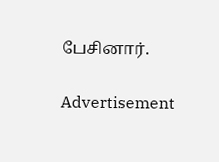பேசினார்.

Advertisement